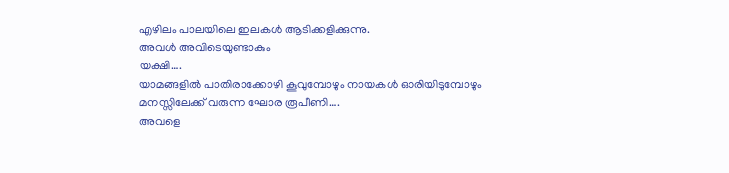എഴിലം പാലയിലെ ഇലകൾ ആടിക്കളിക്കുന്നു.
അവൾ അവിടെയുണ്ടാകും
യക്ഷി….
യാമങ്ങളിൽ പാതിരാക്കോഴി കൂവുമ്പോഴും നായകൾ ഓരിയിടുമ്പോഴും മനസ്സിലേക്ക് വരുന്ന ഘോര രൂപീണി….
അവളെ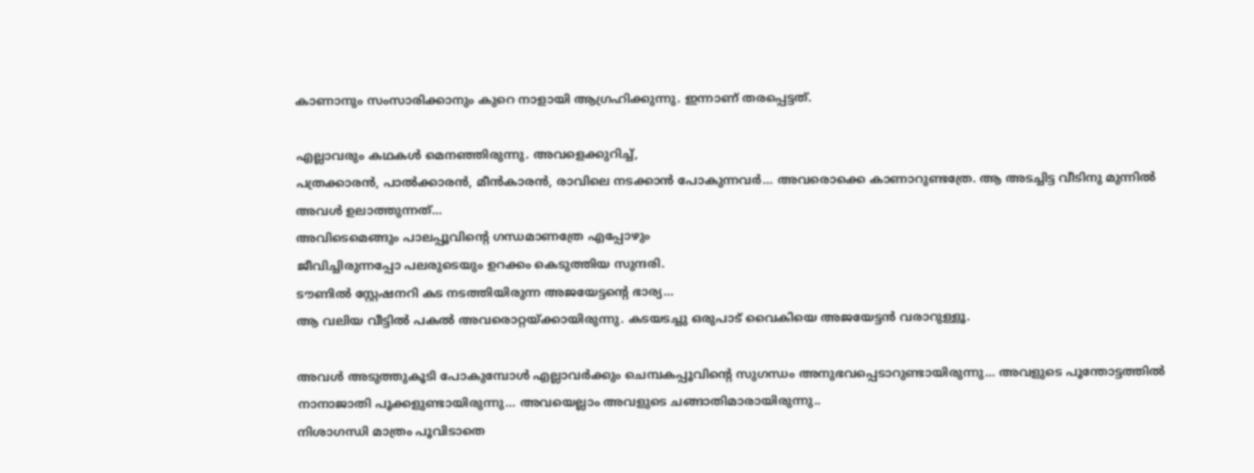കാണാനും സംസാരിക്കാനും കുറെ നാളായി ആഗ്രഹിക്കുന്നു. ഇന്നാണ് തരപ്പെട്ടത്.

എല്ലാവരും കഥകൾ മെനഞ്ഞിരുന്നു. അവളെക്കുറിച്ച്,
പത്രക്കാരൻ, പാൽക്കാരൻ, മീൻകാരൻ, രാവിലെ നടക്കാൻ പോകുന്നവർ… അവരൊക്കെ കാണാറുണ്ടത്രേ. ആ അടച്ചിട്ട വീടിനു മുന്നിൽ അവൾ ഉലാത്തുന്നത്…
അവിടെമെങ്ങും പാലപ്പൂവിന്റെ ഗന്ധമാണത്രേ എപ്പോഴും
ജീവിച്ചിരുന്നപ്പോ പലരുടെയും ഉറക്കം കെടുത്തിയ സുന്ദരി.
ടൗണിൽ സ്റ്റേഷനറി കട നടത്തിയിരുന്ന അജയേട്ടന്റെ ഭാര്യ…
ആ വലിയ വീട്ടിൽ പകൽ അവരൊറ്റയ്ക്കായിരുന്നു. കടയടച്ചു ഒരുപാട് വൈകിയെ അജയേട്ടൻ വരാറുള്ളൂ.

അവൾ അടുത്തുകൂടി പോകുമ്പോൾ എല്ലാവർക്കും ചെമ്പകപ്പൂവിന്റെ സുഗന്ധം അനുഭവപ്പെടാറുണ്ടായിരുന്നു… അവളുടെ പൂന്തോട്ടത്തിൽ നാനാജാതി പൂക്കളുണ്ടായിരുന്നു… അവയെല്ലാം അവളുടെ ചങ്ങാതിമാരായിരുന്നു..
നിശാഗന്ധി മാത്രം പൂവിടാതെ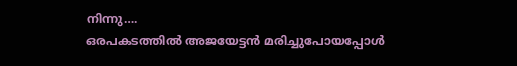നിന്നു….
ഒരപകടത്തിൽ അജയേട്ടൻ മരിച്ചുപോയപ്പോൾ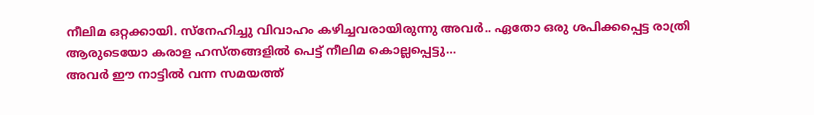നീലിമ ഒറ്റക്കായി. സ്നേഹിച്ചു വിവാഹം കഴിച്ചവരായിരുന്നു അവർ.. ഏതോ ഒരു ശപിക്കപ്പെട്ട രാത്രി ആരുടെയോ കരാള ഹസ്തങ്ങളിൽ പെട്ട് നീലിമ കൊല്ലപ്പെട്ടു…
അവർ ഈ നാട്ടിൽ വന്ന സമയത്ത്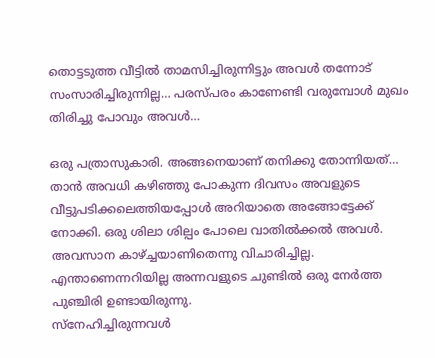തൊട്ടടുത്ത വീട്ടിൽ താമസിച്ചിരുന്നിട്ടും അവൾ തന്നോട് സംസാരിച്ചിരുന്നില്ല… പരസ്പരം കാണേണ്ടി വരുമ്പോൾ മുഖം തിരിച്ചു പോവും അവൾ…

ഒരു പത്രാസുകാരി. അങ്ങനെയാണ് തനിക്കു തോന്നിയത്…
താൻ അവധി കഴിഞ്ഞു പോകുന്ന ദിവസം അവളുടെ വീട്ടുപടിക്കലെത്തിയപ്പോൾ അറിയാതെ അങ്ങോട്ടേക്ക് നോക്കി. ഒരു ശിലാ ശില്പം പോലെ വാതിൽക്കൽ അവൾ. അവസാന കാഴ്ച്ചയാണിതെന്നു വിചാരിച്ചില്ല.
എന്താണെന്നറിയില്ല അന്നവളുടെ ചുണ്ടിൽ ഒരു നേർത്ത പുഞ്ചിരി ഉണ്ടായിരുന്നു.
സ്നേഹിച്ചിരുന്നവൾ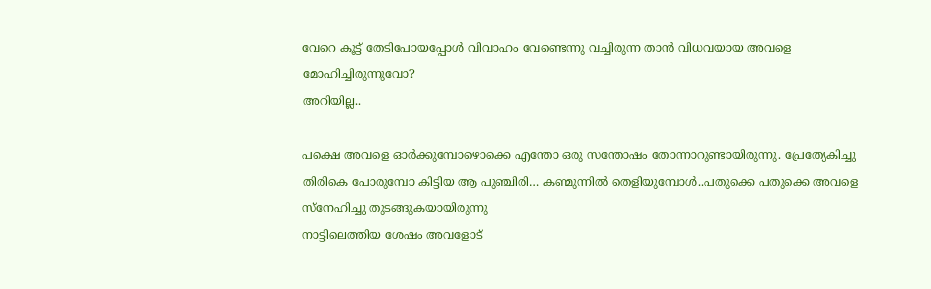വേറെ കൂട്ട് തേടിപോയപ്പോൾ വിവാഹം വേണ്ടെന്നു വച്ചിരുന്ന താൻ വിധവയായ അവളെ മോഹിച്ചിരുന്നുവോ?
അറിയില്ല..

പക്ഷെ അവളെ ഓർക്കുമ്പോഴൊക്കെ എന്തോ ഒരു സന്തോഷം തോന്നാറുണ്ടായിരുന്നു. പ്രേത്യേകിച്ചു തിരികെ പോരുമ്പോ കിട്ടിയ ആ പുഞ്ചിരി… കണ്മുന്നിൽ തെളിയുമ്പോൾ..പതുക്കെ പതുക്കെ അവളെ സ്നേഹിച്ചു തുടങ്ങുകയായിരുന്നു
നാട്ടിലെത്തിയ ശേഷം അവളോട്‌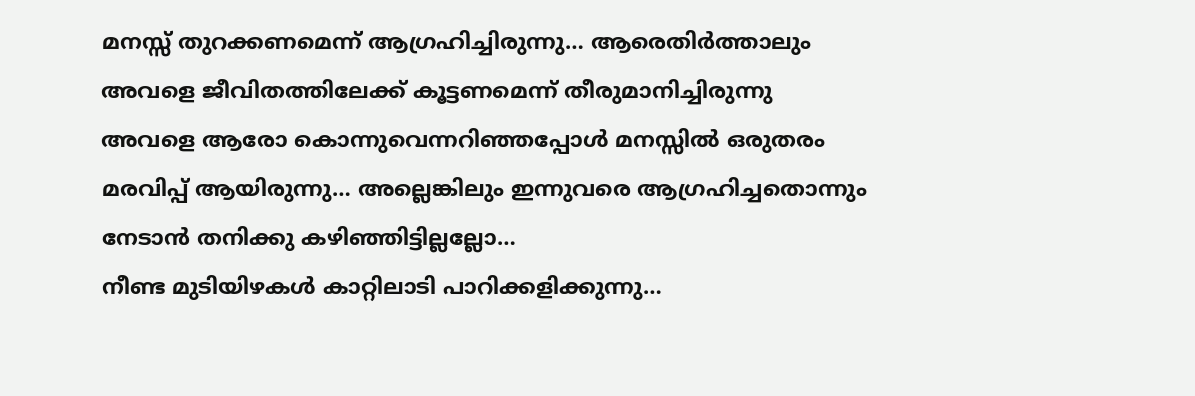മനസ്സ് തുറക്കണമെന്ന് ആഗ്രഹിച്ചിരുന്നു… ആരെതിർത്താലും അവളെ ജീവിതത്തിലേക്ക് കൂട്ടണമെന്ന് തീരുമാനിച്ചിരുന്നു
അവളെ ആരോ കൊന്നുവെന്നറിഞ്ഞപ്പോൾ മനസ്സിൽ ഒരുതരം മരവിപ്പ് ആയിരുന്നു… അല്ലെങ്കിലും ഇന്നുവരെ ആഗ്രഹിച്ചതൊന്നും നേടാൻ തനിക്കു കഴിഞ്ഞിട്ടില്ലല്ലോ…
നീണ്ട മുടിയിഴകൾ കാറ്റിലാടി പാറിക്കളിക്കുന്നു…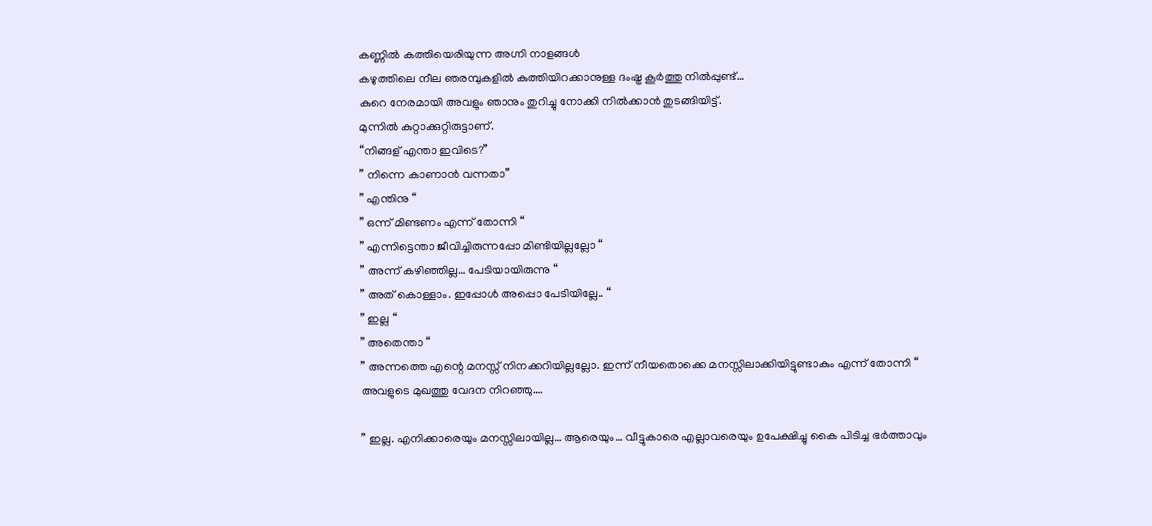കണ്ണിൽ കത്തിയെരിയുന്ന അഗ്നി നാളങ്ങൾ
കഴുത്തിലെ നീല ഞരമ്പുകളിൽ കുത്തിയിറക്കാനുള്ള ദംഷ്ട്ര കൂർത്തു നിൽപ്പുണ്ട്…
കുറെ നേരമായി അവളും ഞാനും തുറിച്ചു നോക്കി നിൽക്കാൻ തുടങ്ങിയിട്ട്.
മുന്നിൽ കുറ്റാക്കുറ്റിരുട്ടാണ്.
“നിങ്ങള് എന്താ ഇവിടെ?”
” നിന്നെ കാണാൻ വന്നതാ”
” എന്തിനു “
” ഒന്ന് മിണ്ടണം എന്ന് തോന്നി “
” എന്നിട്ടെന്താ ജീവിച്ചിരുന്നപ്പോ മിണ്ടിയില്ലല്ലോ “
” അന്ന് കഴിഞ്ഞില്ല… പേടിയായിരുന്നു “
” അത് കൊള്ളാം. ഇപ്പോൾ അപ്പൊ പേടിയില്ലേ.. “
” ഇല്ല “
” അതെന്താ “
” അന്നത്തെ എന്റെ മനസ്സ് നിനക്കറിയില്ലല്ലോ. ഇന്ന് നീയതൊക്കെ മനസ്സിലാക്കിയിട്ടുണ്ടാകും എന്ന് തോന്നി “
അവളുടെ മുഖത്തു വേദന നിറഞ്ഞു….

” ഇല്ല. എനിക്കാരെയും മനസ്സിലായില്ല… ആരെയും… വീട്ടുകാരെ എല്ലാവരെയും ഉപേക്ഷിച്ചു കൈ പിടിച്ച ഭർത്താവും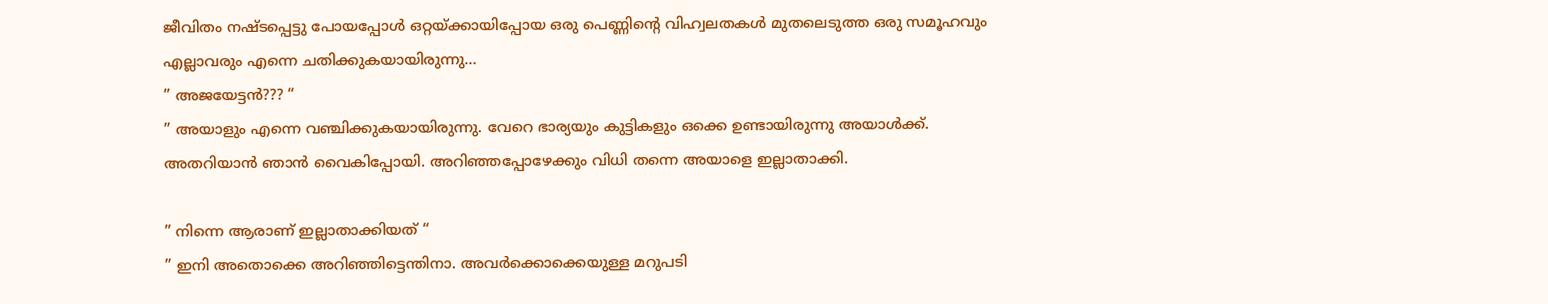ജീവിതം നഷ്ടപ്പെട്ടു പോയപ്പോൾ ഒറ്റയ്ക്കായിപ്പോയ ഒരു പെണ്ണിന്റെ വിഹ്വലതകൾ മുതലെടുത്ത ഒരു സമൂഹവും എല്ലാവരും എന്നെ ചതിക്കുകയായിരുന്നു…
” അജയേട്ടൻ??? “
” അയാളും എന്നെ വഞ്ചിക്കുകയായിരുന്നു. വേറെ ഭാര്യയും കുട്ടികളും ഒക്കെ ഉണ്ടായിരുന്നു അയാൾക്ക്. അതറിയാൻ ഞാൻ വൈകിപ്പോയി. അറിഞ്ഞപ്പോഴേക്കും വിധി തന്നെ അയാളെ ഇല്ലാതാക്കി.

” നിന്നെ ആരാണ് ഇല്ലാതാക്കിയത് “
” ഇനി അതൊക്കെ അറിഞ്ഞിട്ടെന്തിനാ. അവർക്കൊക്കെയുള്ള മറുപടി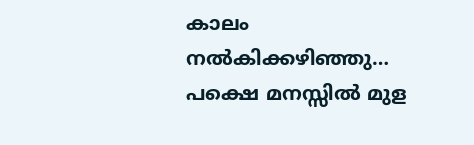കാലം നൽകിക്കഴിഞ്ഞു… പക്ഷെ മനസ്സിൽ മുള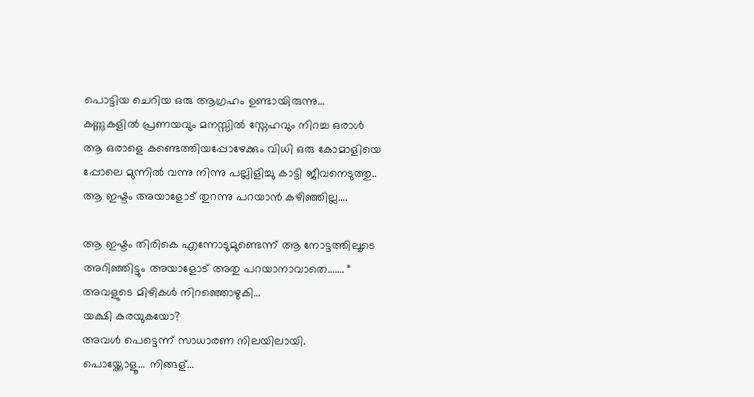പൊട്ടിയ ചെറിയ ഒരു ആഗ്രഹം ഉണ്ടായിരുന്നു…
കണ്ണുകളിൽ പ്രണയവും മനസ്സിൽ സ്നേഹവും നിറച്ച ഒരാൾ
ആ ഒരാളെ കണ്ടെത്തിയപ്പോഴേക്കും വിധി ഒരു കോമാളിയെ പ്പോലെ മുന്നിൽ വന്നു നിന്നു പല്ലിളിച്ചു കാട്ടി ജീവനെടുത്തു..
ആ ഇഷ്ടം അയാളോട് തുറന്നു പറയാൻ കഴിഞ്ഞില്ല….

ആ ഇഷ്ടം തിരികെ എന്നോടുമുണ്ടെന്ന് ആ നോട്ടത്തിലൂടെ അറിഞ്ഞിട്ടും അയാളോട് അതു പറയാനാവാതെ……. “
അവളുടെ മിഴികൾ നിറഞ്ഞൊഴുകി…
യക്ഷി കരയുകയോ?
അവൾ പെട്ടെന്ന് സാധാരണ നിലയിലായി.
പൊയ്ക്കോളൂ… നിങ്ങള്…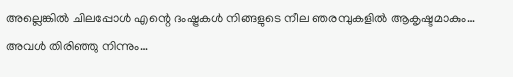അല്ലെങ്കിൽ ചിലപ്പോൾ എന്റെ ദംഷ്ട്രകൾ നിങ്ങളുടെ നീല ഞരമ്പുകളിൽ ആകൃഷ്ടമാകും…
അവൾ തിരിഞ്ഞു നിന്നും…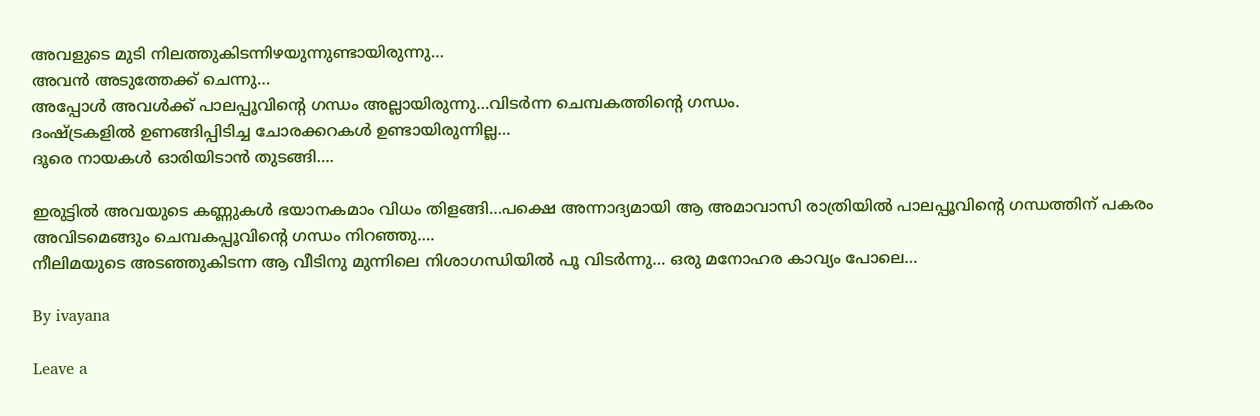അവളുടെ മുടി നിലത്തുകിടന്നിഴയുന്നുണ്ടായിരുന്നു…
അവൻ അടുത്തേക്ക് ചെന്നു…
അപ്പോൾ അവൾക്ക് പാലപ്പൂവിന്റെ ഗന്ധം അല്ലായിരുന്നു…വിടർന്ന ചെമ്പകത്തിന്റെ ഗന്ധം.
ദംഷ്ട്രകളിൽ ഉണങ്ങിപ്പിടിച്ച ചോരക്കറകൾ ഉണ്ടായിരുന്നില്ല…
ദൂരെ നായകൾ ഓരിയിടാൻ തുടങ്ങി….

ഇരുട്ടിൽ അവയുടെ കണ്ണുകൾ ഭയാനകമാം വിധം തിളങ്ങി…പക്ഷെ അന്നാദ്യമായി ആ അമാവാസി രാത്രിയിൽ പാലപ്പൂവിന്റെ ഗന്ധത്തിന് പകരം അവിടമെങ്ങും ചെമ്പകപ്പൂവിന്റെ ഗന്ധം നിറഞ്ഞു….
നീലിമയുടെ അടഞ്ഞുകിടന്ന ആ വീടിനു മുന്നിലെ നിശാഗന്ധിയിൽ പൂ വിടർന്നു… ഒരു മനോഹര കാവ്യം പോലെ…

By ivayana

Leave a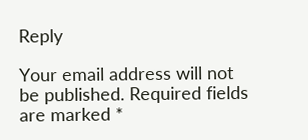Reply

Your email address will not be published. Required fields are marked *